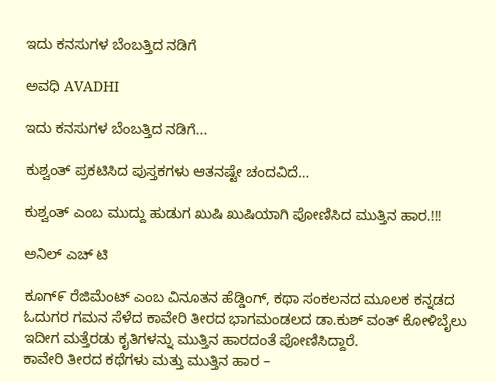ಇದು ಕನಸುಗಳ ಬೆಂಬತ್ತಿದ ನಡಿಗೆ‍

ಅವಧಿ AVADHI

ಇದು ಕನಸುಗಳ ಬೆಂಬತ್ತಿದ ನಡಿಗೆ...

ಕುಶ್ವಂತ್ ಪ್ರಕಟಿಸಿದ ಪುಸ್ತಕಗಳು ಆತನಷ್ಟೇ ಚಂದವಿದೆ…

ಕುಶ್ವಂತ್ ಎಂಬ ಮುದ್ದು ಹುಡುಗ ಖುಷಿ ಖುಷಿಯಾಗಿ ಪೋಣಿಸಿದ ಮುತ್ತಿನ ಹಾರ.!!!

ಅನಿಲ್ ಎಚ್ ಟಿ

ಕೂಗ್೯ ರೆಜಿಮೆಂಟ್ ಎಂಬ ವಿನೂತನ ಹೆಡ್ಡಿಂಗ್, ಕಥಾ ಸಂಕಲನದ ಮೂಲಕ ಕನ್ನಡದ ಓದುಗರ ಗಮನ ಸೆಳೆದ ಕಾವೇರಿ ತೀರದ ಭಾಗಮಂಡಲದ ಡಾ.ಕುಶ್ ವಂತ್ ಕೋಳಿಬೈಲು ಇದೀಗ ಮತ್ತೆರಡು ಕೖತಿಗಳನ್ನು ಮುತ್ತಿನ ಹಾರದಂತೆ ಪೋಣಿಸಿದ್ದಾರೆ.
ಕಾವೇರಿ ತೀರದ ಕಥೆಗಳು ಮತ್ತು ಮುತ್ತಿನ ಹಾರ –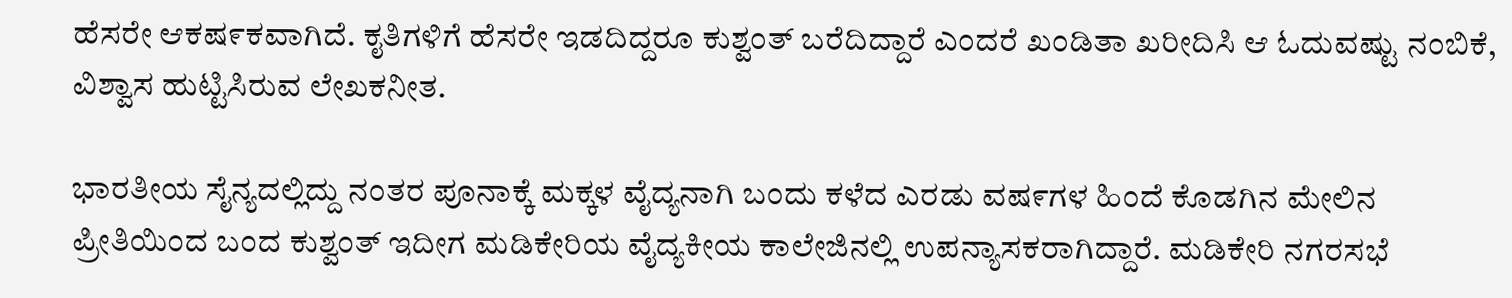ಹೆಸರೇ ಆಕಷ೯ಕವಾಗಿದೆ. ಕೖತಿಗಳಿಗೆ ಹೆಸರೇ ಇಡದಿದ್ದರೂ ಕುಶ್ವಂತ್ ಬರೆದಿದ್ದಾರೆ ಎಂದರೆ ಖಂಡಿತಾ ಖರೀದಿಸಿ ಆ ಓದುವಷ್ಟು ನಂಬಿಕೆ, ವಿಶ್ವಾಸ ಹುಟ್ಟಿಸಿರುವ ಲೇಖಕನೀತ.

ಭಾರತೀಯ ಸೈನ್ಯದಲ್ಲಿದ್ದು ನಂತರ ಪೂನಾಕ್ಕೆ ಮಕ್ಕಳ ವೈದ್ಯನಾಗಿ ಬಂದು ಕಳೆದ ಎರಡು ವಷ೯ಗಳ ಹಿಂದೆ ಕೊಡಗಿನ ಮೇಲಿನ ಪ್ರೀತಿಯಿಂದ ಬಂದ ಕುಶ್ವಂತ್ ಇದೀಗ ಮಡಿಕೇರಿಯ ವೈದ್ಯಕೀಯ ಕಾಲೇಜಿನಲ್ಲಿ ಉಪನ್ಯಾಸಕರಾಗಿದ್ದಾರೆ. ಮಡಿಕೇರಿ ನಗರಸಭೆ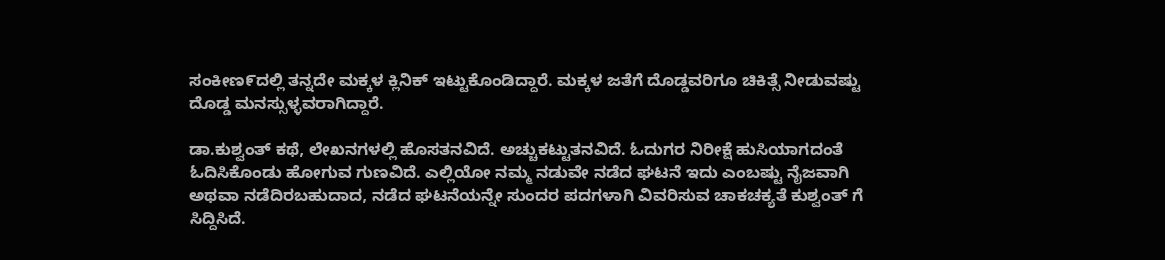ಸಂಕೀಣ೯ದಲ್ಲಿ ತನ್ನದೇ ಮಕ್ಕಳ ಕ್ಲಿನಿಕ್ ಇಟ್ಟುಕೊಂಡಿದ್ದಾರೆ. ಮಕ್ಕಳ ಜತೆಗೆ ದೊಡ್ಡವರಿಗೂ ಚಿಕಿತ್ಸೆ ನೀಡುವಷ್ಟು ದೊಡ್ಡ ಮನಸ್ಸುಳ್ಳವರಾಗಿದ್ದಾರೆ.

ಡಾ.ಕುಶ್ವಂತ್ ಕಥೆ, ಲೇಖನಗಳಲ್ಲಿ ಹೊಸತನವಿದೆ. ಅಚ್ಚುಕಟ್ಟುತನವಿದೆ. ಓದುಗರ ನಿರೀಕ್ಷೆ ಹುಸಿಯಾಗದಂತೆ ಓದಿಸಿಕೊಂಡು ಹೋಗುವ ಗುಣವಿದೆ. ಎಲ್ಲಿಯೋ ನಮ್ಮ ನಡುವೇ ನಡೆದ ಘಟನೆ ಇದು ಎಂಬಷ್ಟು ನೈಜವಾಗಿ ಅಥವಾ ನಡೆದಿರಬಹುದಾದ, ನಡೆದ ಘಟನೆಯನ್ನೇ ಸುಂದರ ಪದಗಳಾಗಿ ವಿವರಿಸುವ ಚಾಕಚಕ್ಯತೆ ಕುಶ್ವಂತ್ ಗೆ ಸಿದ್ದಿಸಿದೆ.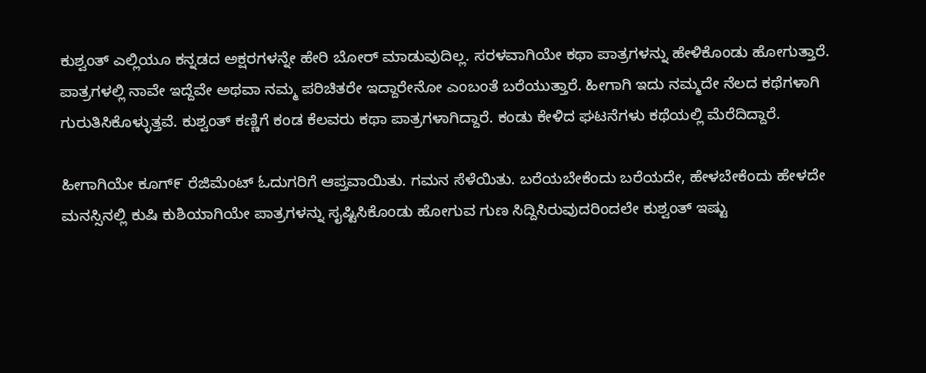ಕುಶ್ವಂತ್ ಎಲ್ಲಿಯೂ ಕನ್ನಡದ ಅಕ್ಷರಗಳನ್ನೇ ಹೇರಿ ಬೋರ್ ಮಾಡುವುದಿಲ್ಲ. ಸರಳವಾಗಿಯೇ ಕಥಾ ಪಾತ್ರಗಳನ್ನು ಹೇಳಿಕೊಂಡು ಹೋಗುತ್ತಾರೆ. ಪಾತ್ರಗಳಲ್ಲಿ ನಾವೇ ಇದ್ದೆವೇ ಅಥವಾ ನಮ್ಮ ಪರಿಚಿತರೇ ಇದ್ದಾರೇನೋ ಎಂಬಂತೆ ಬರೆಯುತ್ತಾರೆ. ಹೀಗಾಗಿ ಇದು ನಮ್ಮದೇ ನೆಲದ ಕಥೆಗಳಾಗಿ ಗುರುತಿಸಿಕೊಳ್ಳುತ್ತವೆ. ಕುಶ್ವಂತ್ ಕಣ್ಣಿಗೆ ಕಂಡ ಕೆಲವರು ಕಥಾ ಪಾತ್ರಗಳಾಗಿದ್ದಾರೆ. ಕಂಡು ಕೇಳಿದ ಘಟನೆಗಳು ಕಥೆಯಲ್ಲಿ ಮೆರೆದಿದ್ದಾರೆ.

ಹೀಗಾಗಿಯೇ ಕೂಗ್೯ ರೆಜಿಮೆಂಟ್ ಓದುಗರಿಗೆ ಆಪ್ತವಾಯಿತು. ಗಮನ ಸೆಳೆಯಿತು. ಬರೆಯಬೇಕೆಂದು ಬರೆಯದೇ, ಹೇಳಬೇಕೆಂದು ಹೇಳದೇ ಮನಸ್ಸಿನಲ್ಲಿ ಕುಷಿ ಕುಶಿಯಾಗಿಯೇ ಪಾತ್ರಗಳನ್ನು ಸೖಷ್ಟಿಸಿಕೊಂಡು ಹೋಗುವ ಗುಣ ಸಿದ್ದಿಸಿರುವುದರಿಂದಲೇ ಕುಶ್ವಂತ್ ಇಷ್ಟು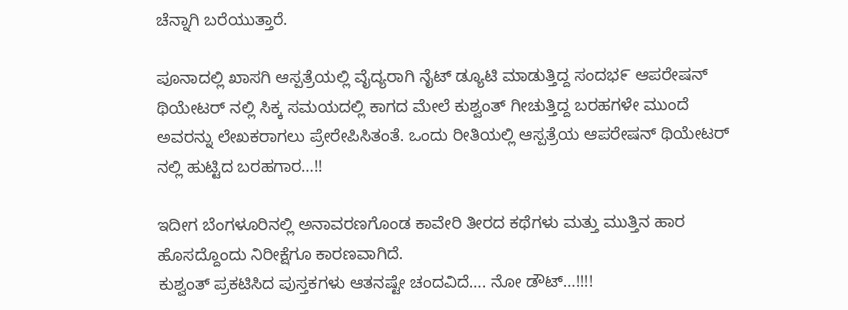ಚೆನ್ನಾಗಿ ಬರೆಯುತ್ತಾರೆ.

ಪೂನಾದಲ್ಲಿ ಖಾಸಗಿ ಆಸ್ಪತ್ರೆಯಲ್ಲಿ ವೈದ್ಯರಾಗಿ ನೈಟ್ ಡ್ಯೂಟಿ ಮಾಡುತ್ತಿದ್ದ ಸಂದಭ೯ ಆಪರೇಷನ್ ಥಿಯೇಟರ್ ನಲ್ಲಿ ಸಿಕ್ಕ ಸಮಯದಲ್ಲಿ ಕಾಗದ ಮೇಲೆ ಕುಶ್ವಂತ್ ಗೀಚುತ್ತಿದ್ದ ಬರಹಗಳೇ ಮುಂದೆ ಅವರನ್ನು ಲೇಖಕರಾಗಲು ಪ್ರೇರೇಪಿಸಿತಂತೆ. ಒಂದು ರೀತಿಯಲ್ಲಿ ಆಸ್ಪತ್ರೆಯ ಆಪರೇಷನ್ ಥಿಯೇಟರ್ ನಲ್ಲಿ ಹುಟ್ಟಿದ ಬರಹಗಾರ…!!

ಇದೀಗ ಬೆಂಗಳೂರಿನಲ್ಲಿ ಅನಾವರಣಗೊಂಡ ಕಾವೇರಿ ತೀರದ ಕಥೆಗಳು ಮತ್ತು ಮುತ್ತಿನ ಹಾರ ಹೊಸದ್ದೊಂದು ನಿರೀಕ್ಷೆಗೂ ಕಾರಣವಾಗಿದೆ.
ಕುಶ್ವಂತ್ ಪ್ರಕಟಿಸಿದ ಪುಸ್ತಕಗಳು ಆತನಷ್ಟೇ ಚಂದವಿದೆ…. ನೋ ಡೌಟ್…!!!!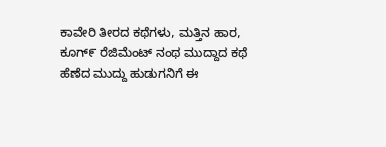ಕಾವೇರಿ ತೀರದ ಕಥೆಗಳು, ಮತ್ತಿನ ಹಾರ, ಕೂಗ್೯ ರೆಜಿಮೆಂಟ್ ನಂಥ ಮುದ್ದಾದ ಕಥೆ ಹೆಣೆದ ಮುದ್ದು ಹುಡುಗನಿಗೆ ಈ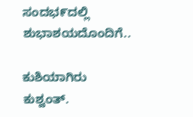ಸಂದಭ೯ದಲ್ಲಿ ಶುಭಾಶಯದೊಂದಿಗೆ..

ಕುಶಿಯಾಗಿರು ಕುಶ್ವಂತ್.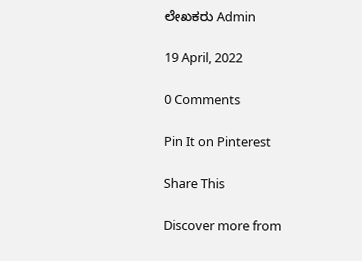ಲೇಖಕರು Admin

19 April, 2022

0 Comments

Pin It on Pinterest

Share This

Discover more from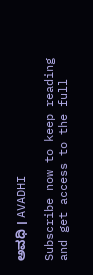ಅವಧಿ । AVADHI

Subscribe now to keep reading and get access to the full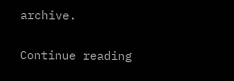archive.

Continue reading